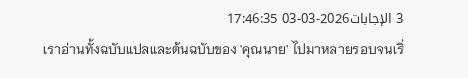3 الإجابات2026-03-03 17:46:35
เราอ่านทั้งฉบับแปลและต้นฉบับของ 'คุณนาย' ไปมาหลายรอบจนเริ่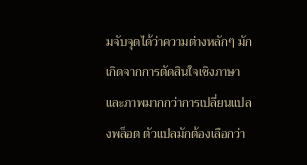มจับจุดได้ว่าความต่างหลักๆ มักเกิดจากการตัดสินใจเชิงภาษาและภาพมากกว่าการเปลี่ยนแปลงพล็อต ตัวแปลมักต้องเลือกว่า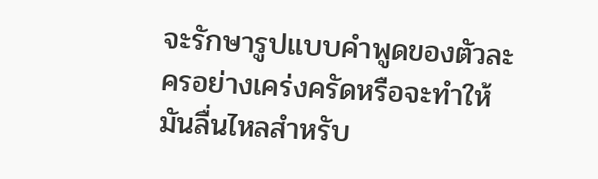จะรักษารูปแบบคำพูดของตัวละครอย่างเคร่งครัดหรือจะทำให้มันลื่นไหลสำหรับ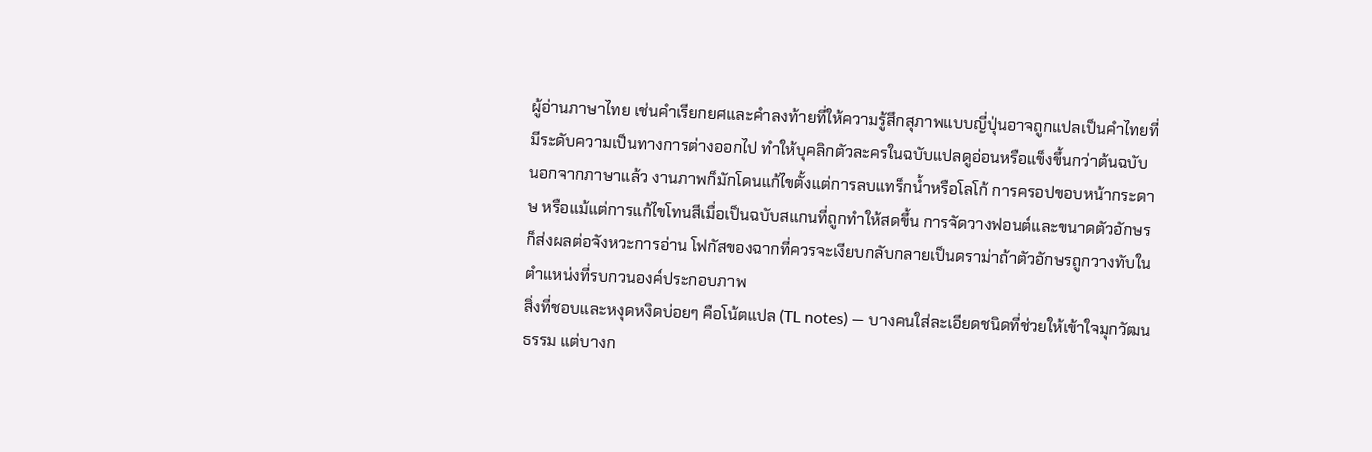ผู้อ่านภาษาไทย เช่นคำเรียกยศและคำลงท้ายที่ให้ความรู้สึกสุภาพแบบญี่ปุ่นอาจถูกแปลเป็นคำไทยที่มีระดับความเป็นทางการต่างออกไป ทำให้บุคลิกตัวละครในฉบับแปลดูอ่อนหรือแข็งขึ้นกว่าต้นฉบับ
นอกจากภาษาแล้ว งานภาพก็มักโดนแก้ไขตั้งแต่การลบแทร็กน้ำหรือโลโก้ การครอปขอบหน้ากระดาษ หรือแม้แต่การแก้ไขโทนสีเมื่อเป็นฉบับสแกนที่ถูกทำให้สดขึ้น การจัดวางฟอนต์และขนาดตัวอักษรก็ส่งผลต่อจังหวะการอ่าน โฟกัสของฉากที่ควรจะเงียบกลับกลายเป็นดราม่าถ้าตัวอักษรถูกวางทับในตำแหน่งที่รบกวนองค์ประกอบภาพ
สิ่งที่ชอบและหงุดหงิดบ่อยๆ คือโน้ตแปล (TL notes) — บางคนใส่ละเอียดชนิดที่ช่วยให้เข้าใจมุกวัฒนธรรม แต่บางก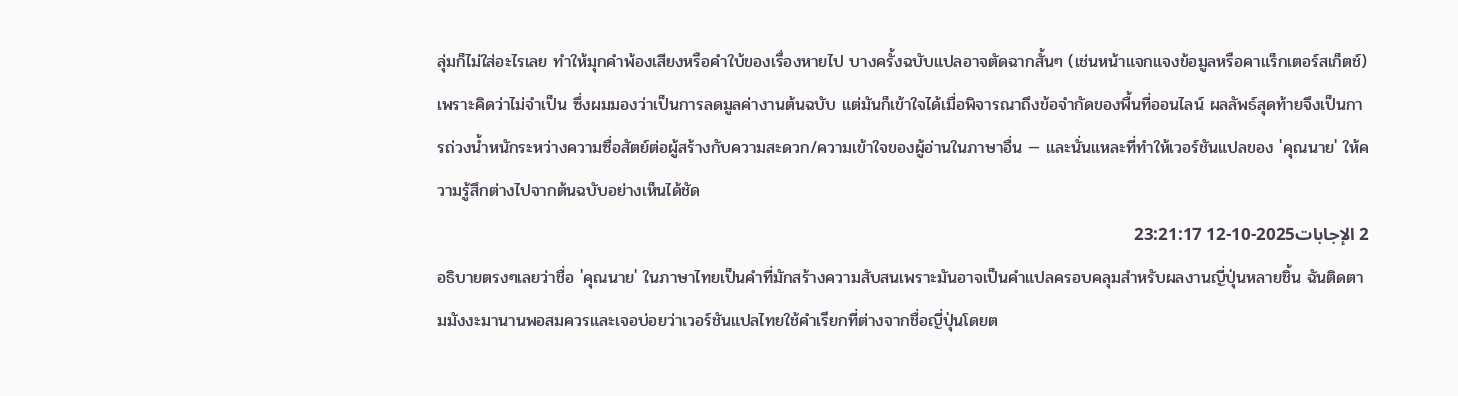ลุ่มก็ไม่ใส่อะไรเลย ทำให้มุกคำพ้องเสียงหรือคำใบ้ของเรื่องหายไป บางครั้งฉบับแปลอาจตัดฉากสั้นๆ (เช่นหน้าแจกแจงข้อมูลหรือคาแร็กเตอร์สเก็ตช์) เพราะคิดว่าไม่จำเป็น ซึ่งผมมองว่าเป็นการลดมูลค่างานต้นฉบับ แต่มันก็เข้าใจได้เมื่อพิจารณาถึงข้อจำกัดของพื้นที่ออนไลน์ ผลลัพธ์สุดท้ายจึงเป็นการถ่วงน้ำหนักระหว่างความซื่อสัตย์ต่อผู้สร้างกับความสะดวก/ความเข้าใจของผู้อ่านในภาษาอื่น — และนั่นแหละที่ทำให้เวอร์ชันแปลของ 'คุณนาย' ให้ความรู้สึกต่างไปจากต้นฉบับอย่างเห็นได้ชัด
2 الإجابات2025-10-12 23:21:17
อธิบายตรงๆเลยว่าชื่อ 'คุณนาย' ในภาษาไทยเป็นคำที่มักสร้างความสับสนเพราะมันอาจเป็นคำแปลครอบคลุมสำหรับผลงานญี่ปุ่นหลายชิ้น ฉันติดตามมังงะมานานพอสมควรและเจอบ่อยว่าเวอร์ชันแปลไทยใช้คำเรียกที่ต่างจากชื่อญี่ปุ่นโดยต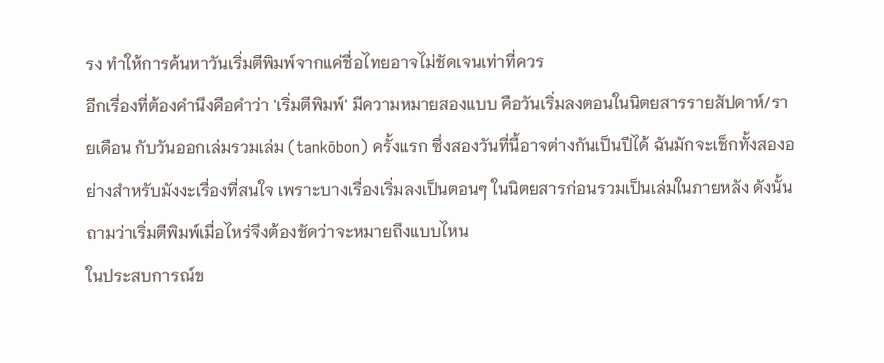รง ทำให้การค้นหาวันเริ่มตีพิมพ์จากแค่ชื่อไทยอาจไม่ชัดเจนเท่าที่ควร
อีกเรื่องที่ต้องคำนึงคือคำว่า 'เริ่มตีพิมพ์' มีความหมายสองแบบ คือวันเริ่มลงตอนในนิตยสารรายสัปดาห์/รายเดือน กับวันออกเล่มรวมเล่ม (tankōbon) ครั้งแรก ซึ่งสองวันที่นี้อาจต่างกันเป็นปีได้ ฉันมักจะเช็กทั้งสองอย่างสำหรับมังงะเรื่องที่สนใจ เพราะบางเรื่องเริ่มลงเป็นตอนๆ ในนิตยสารก่อนรวมเป็นเล่มในภายหลัง ดังนั้นถามว่าเริ่มตีพิมพ์เมื่อไหร่จึงต้องชัดว่าจะหมายถึงแบบไหน
ในประสบการณ์ข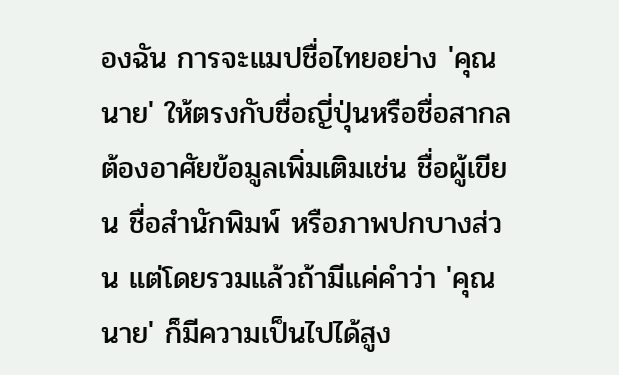องฉัน การจะแมปชื่อไทยอย่าง 'คุณนาย' ให้ตรงกับชื่อญี่ปุ่นหรือชื่อสากลต้องอาศัยข้อมูลเพิ่มเติมเช่น ชื่อผู้เขียน ชื่อสำนักพิมพ์ หรือภาพปกบางส่วน แต่โดยรวมแล้วถ้ามีแค่คำว่า 'คุณนาย' ก็มีความเป็นไปได้สูง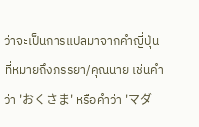ว่าจะเป็นการแปลมาจากคำญี่ปุ่นที่หมายถึงภรรยา/คุณนาย เช่นคำว่า 'おくさま' หรือคำว่า 'マダ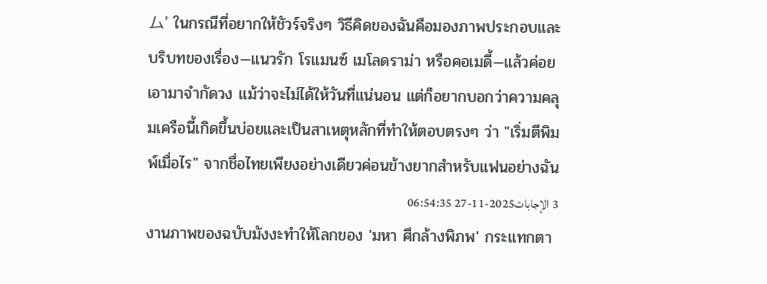ム' ในกรณีที่อยากให้ชัวร์จริงๆ วิธีคิดของฉันคือมองภาพประกอบและบริบทของเรื่อง—แนวรัก โรแมนซ์ เมโลดราม่า หรือคอเมดี้—แล้วค่อยเอามาจำกัดวง แม้ว่าจะไม่ได้ให้วันที่แน่นอน แต่ก็อยากบอกว่าความคลุมเครือนี้เกิดขึ้นบ่อยและเป็นสาเหตุหลักที่ทำให้ตอบตรงๆ ว่า "เริ่มตีพิมพ์เมื่อไร" จากชื่อไทยเพียงอย่างเดียวค่อนข้างยากสำหรับแฟนอย่างฉัน
3 الإجابات2025-11-27 06:54:35
งานภาพของฉบับมังงะทำให้โลกของ 'มหา ศึกล้างพิภพ' กระแทกตา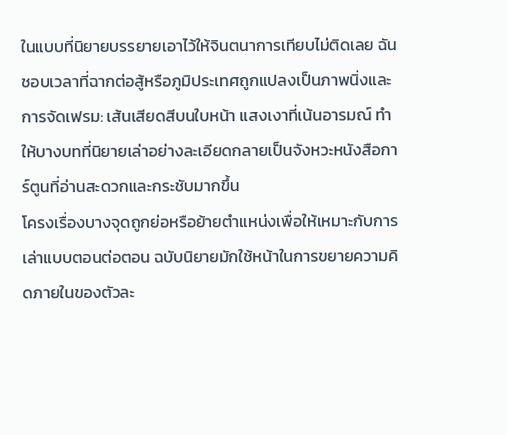ในแบบที่นิยายบรรยายเอาไว้ให้จินตนาการเทียบไม่ติดเลย ฉันชอบเวลาที่ฉากต่อสู้หรือภูมิประเทศถูกแปลงเป็นภาพนิ่งและการจัดเฟรม: เส้นเสียดสีบนใบหน้า แสงเงาที่เน้นอารมณ์ ทำให้บางบทที่นิยายเล่าอย่างละเอียดกลายเป็นจังหวะหนังสือการ์ตูนที่อ่านสะดวกและกระชับมากขึ้น
โครงเรื่องบางจุดถูกย่อหรือย้ายตำแหน่งเพื่อให้เหมาะกับการเล่าแบบตอนต่อตอน ฉบับนิยายมักใช้หน้าในการขยายความคิดภายในของตัวละ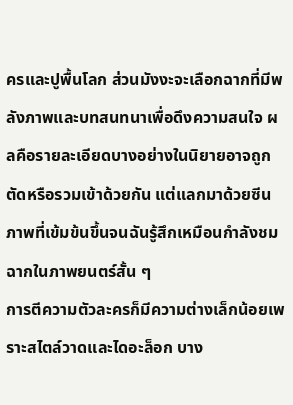ครและปูพื้นโลก ส่วนมังงะจะเลือกฉากที่มีพลังภาพและบทสนทนาเพื่อดึงความสนใจ ผลคือรายละเอียดบางอย่างในนิยายอาจถูกตัดหรือรวมเข้าด้วยกัน แต่แลกมาด้วยซีนภาพที่เข้มข้นขึ้นจนฉันรู้สึกเหมือนกำลังชมฉากในภาพยนตร์สั้น ๆ
การตีความตัวละครก็มีความต่างเล็กน้อยเพราะสไตล์วาดและไดอะล็อก บาง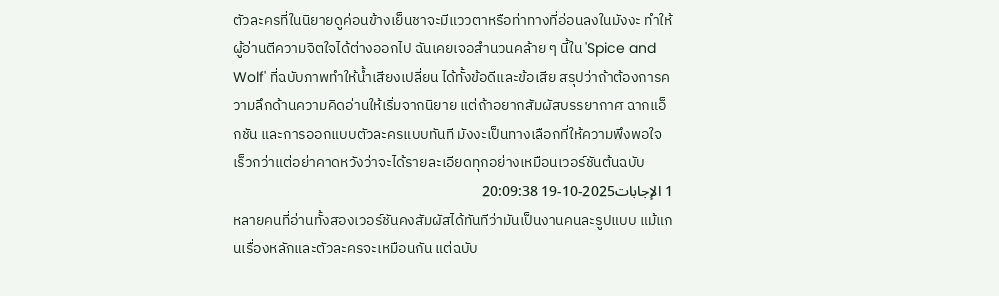ตัวละครที่ในนิยายดูค่อนข้างเย็นชาจะมีแววตาหรือท่าทางที่อ่อนลงในมังงะ ทำให้ผู้อ่านตีความจิตใจได้ต่างออกไป ฉันเคยเจอสำนวนคล้าย ๆ นี้ใน 'Spice and Wolf' ที่ฉบับภาพทำให้น้ำเสียงเปลี่ยน ได้ทั้งข้อดีและข้อเสีย สรุปว่าถ้าต้องการความลึกด้านความคิดอ่านให้เริ่มจากนิยาย แต่ถ้าอยากสัมผัสบรรยากาศ ฉากแอ็กชัน และการออกแบบตัวละครแบบทันที มังงะเป็นทางเลือกที่ให้ความพึงพอใจเร็วกว่าแต่อย่าคาดหวังว่าจะได้รายละเอียดทุกอย่างเหมือนเวอร์ชันต้นฉบับ
1 الإجابات2025-10-19 20:09:38
หลายคนที่อ่านทั้งสองเวอร์ชันคงสัมผัสได้ทันทีว่ามันเป็นงานคนละรูปแบบ แม้แกนเรื่องหลักและตัวละครจะเหมือนกัน แต่ฉบับ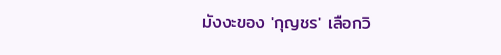มังงะของ 'กุญชร' เลือกวิ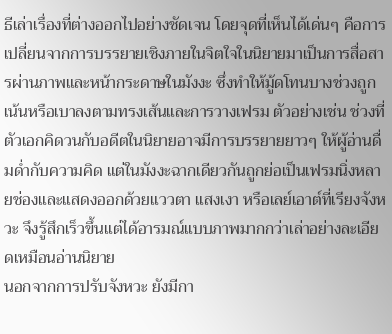ธีเล่าเรื่องที่ต่างออกไปอย่างชัดเจน โดยจุดที่เห็นได้เด่นๆ คือการเปลี่ยนจากการบรรยายเชิงภายในจิตใจในนิยายมาเป็นการสื่อสารผ่านภาพและหน้ากระดาษในมังงะ ซึ่งทำให้มู้ดโทนบางช่วงถูกเน้นหรือเบาลงตามทรงเส้นและการวางเฟรม ตัวอย่างเช่น ช่วงที่ตัวเอกคิดวนกับอดีตในนิยายอาจมีการบรรยายยาวๆ ให้ผู้อ่านดื่มด่ำกับความคิด แต่ในมังงะฉากเดียวกันถูกย่อเป็นเฟรมนิ่งหลายช่องและแสดงออกด้วยแววตา แสงเงา หรือเลย์เอาต์ที่เรียงจังหวะ จึงรู้สึกเร็วขึ้นแต่ได้อารมณ์แบบภาพมากกว่าเล่าอย่างละเอียดเหมือนอ่านนิยาย
นอกจากการปรับจังหวะ ยังมีกา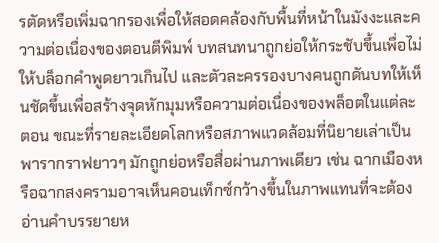รตัดหรือเพิ่มฉากรองเพื่อให้สอดคล้องกับพื้นที่หน้าในมังงะและความต่อเนื่องของตอนตีพิมพ์ บทสนทนาถูกย่อให้กระชับขึ้นเพื่อไม่ให้บล็อกคำพูดยาวเกินไป และตัวละครรองบางคนถูกดันบทให้เห็นชัดขึ้นเพื่อสร้างจุดหักมุมหรือความต่อเนื่องของพล็อตในแต่ละตอน ขณะที่รายละเอียดโลกหรือสภาพแวดล้อมที่นิยายเล่าเป็นพารากราฟยาวๆ มักถูกย่อหรือสื่อผ่านภาพเดียว เช่น ฉากเมืองหรือฉากสงครามอาจเห็นคอนเท็กซ์กว้างขึ้นในภาพแทนที่จะต้องอ่านคำบรรยายห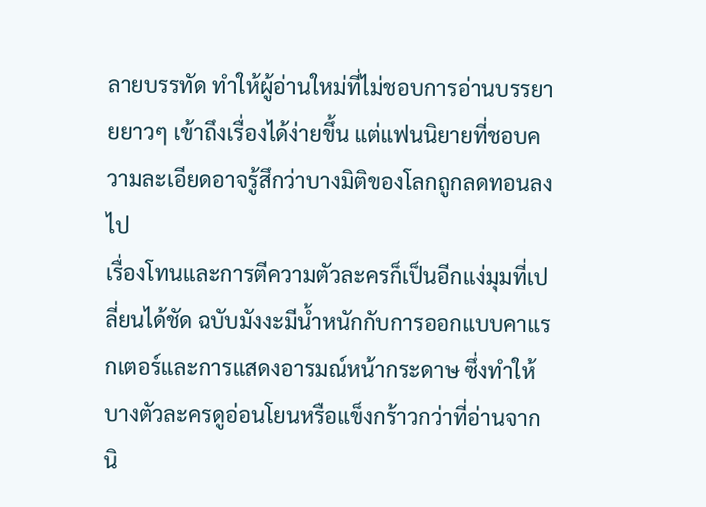ลายบรรทัด ทำให้ผู้อ่านใหม่ที่ไม่ชอบการอ่านบรรยายยาวๆ เข้าถึงเรื่องได้ง่ายขึ้น แต่แฟนนิยายที่ชอบความละเอียดอาจรู้สึกว่าบางมิติของโลกถูกลดทอนลงไป
เรื่องโทนและการตีความตัวละครก็เป็นอีกแง่มุมที่เปลี่ยนได้ชัด ฉบับมังงะมีน้ำหนักกับการออกแบบคาแรกเตอร์และการแสดงอารมณ์หน้ากระดาษ ซึ่งทำให้บางตัวละครดูอ่อนโยนหรือแข็งกร้าวกว่าที่อ่านจากนิ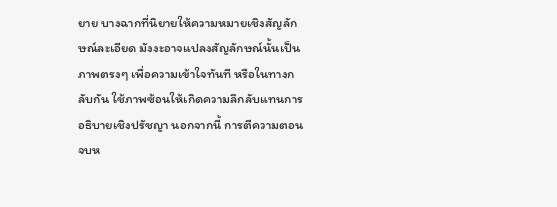ยาย บางฉากที่นิยายให้ความหมายเชิงสัญลักษณ์ละเอียด มังงะอาจแปลงสัญลักษณ์นั้นเป็นภาพตรงๆ เพื่อความเข้าใจทันที หรือในทางกลับกัน ใช้ภาพซ้อนให้เกิดความลึกลับแทนการอธิบายเชิงปรัชญา นอกจากนี้ การตีความตอนจบห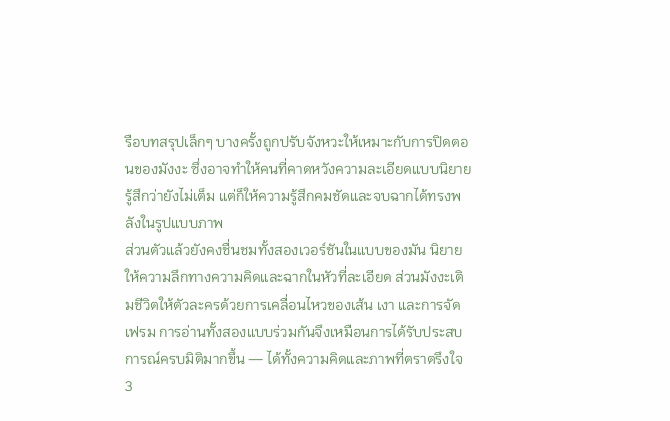รือบทสรุปเล็กๆ บางครั้งถูกปรับจังหวะให้เหมาะกับการปิดตอนของมังงะ ซึ่งอาจทำให้คนที่คาดหวังความละเอียดแบบนิยายรู้สึกว่ายังไม่เต็ม แต่ก็ให้ความรู้สึกคมชัดและจบฉากได้ทรงพลังในรูปแบบภาพ
ส่วนตัวแล้วยังคงชื่นชมทั้งสองเวอร์ชันในแบบของมัน นิยายให้ความลึกทางความคิดและฉากในหัวที่ละเอียด ส่วนมังงะเติมชีวิตให้ตัวละครด้วยการเคลื่อนไหวของเส้น เงา และการจัดเฟรม การอ่านทั้งสองแบบร่วมกันจึงเหมือนการได้รับประสบการณ์ครบมิติมากขึ้น — ได้ทั้งความคิดและภาพที่ตราตรึงใจ
3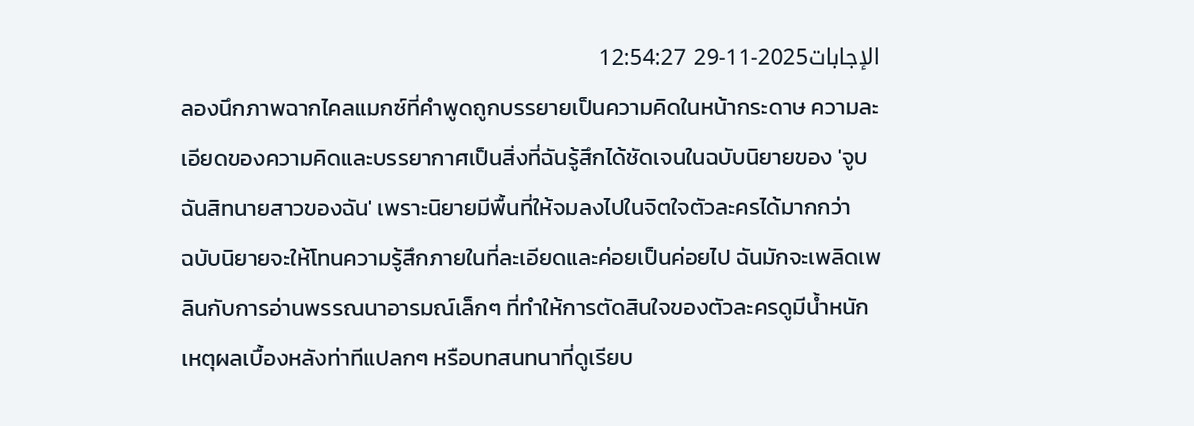الإجابات2025-11-29 12:54:27
ลองนึกภาพฉากไคลแมกซ์ที่คำพูดถูกบรรยายเป็นความคิดในหน้ากระดาษ ความละเอียดของความคิดและบรรยากาศเป็นสิ่งที่ฉันรู้สึกได้ชัดเจนในฉบับนิยายของ 'จูบฉันสิทนายสาวของฉัน' เพราะนิยายมีพื้นที่ให้จมลงไปในจิตใจตัวละครได้มากกว่า
ฉบับนิยายจะให้โทนความรู้สึกภายในที่ละเอียดและค่อยเป็นค่อยไป ฉันมักจะเพลิดเพลินกับการอ่านพรรณนาอารมณ์เล็กๆ ที่ทำให้การตัดสินใจของตัวละครดูมีน้ำหนัก เหตุผลเบื้องหลังท่าทีแปลกๆ หรือบทสนทนาที่ดูเรียบ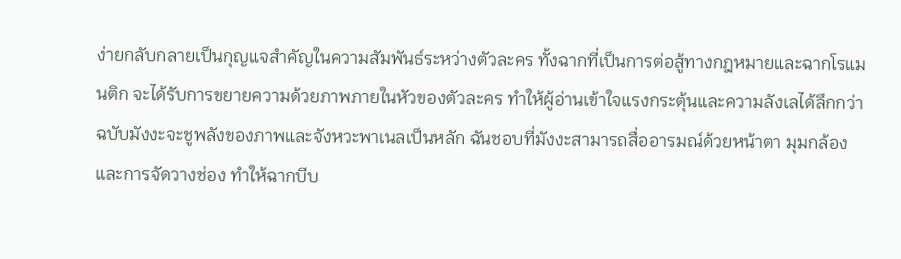ง่ายกลับกลายเป็นกุญแจสำคัญในความสัมพันธ์ระหว่างตัวละคร ทั้งฉากที่เป็นการต่อสู้ทางกฎหมายและฉากโรแมนติก จะได้รับการขยายความด้วยภาพภายในหัวของตัวละคร ทำให้ผู้อ่านเข้าใจแรงกระตุ้นและความลังเลได้ลึกกว่า
ฉบับมังงะจะชูพลังของภาพและจังหวะพาเนลเป็นหลัก ฉันชอบที่มังงะสามารถสื่ออารมณ์ด้วยหน้าตา มุมกล้อง และการจัดวางช่อง ทำให้ฉากบีบ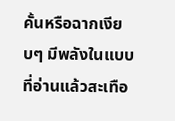คั้นหรือฉากเงียบๆ มีพลังในแบบที่อ่านแล้วสะเทือ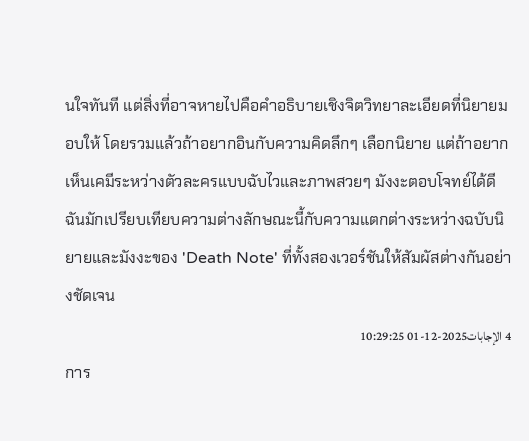นใจทันที แต่สิ่งที่อาจหายไปคือคำอธิบายเชิงจิตวิทยาละเอียดที่นิยายมอบให้ โดยรวมแล้วถ้าอยากอินกับความคิดลึกๆ เลือกนิยาย แต่ถ้าอยากเห็นเคมีระหว่างตัวละครแบบฉับไวและภาพสวยๆ มังงะตอบโจทย์ได้ดี ฉันมักเปรียบเทียบความต่างลักษณะนี้กับความแตกต่างระหว่างฉบับนิยายและมังงะของ 'Death Note' ที่ทั้งสองเวอร์ชันให้สัมผัสต่างกันอย่างชัดเจน
4 الإجابات2025-12-01 10:29:25
การ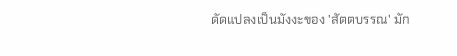ดัดแปลงเป็นมังงะของ 'สัตตบรรณ' มัก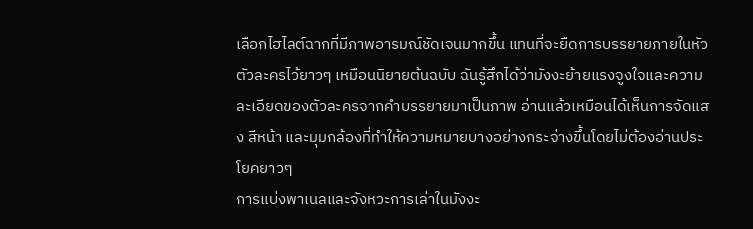เลือกไฮไลต์ฉากที่มีภาพอารมณ์ชัดเจนมากขึ้น แทนที่จะยืดการบรรยายภายในหัวตัวละครไว้ยาวๆ เหมือนนิยายต้นฉบับ ฉันรู้สึกได้ว่ามังงะย้ายแรงจูงใจและความละเอียดของตัวละครจากคำบรรยายมาเป็นภาพ อ่านแล้วเหมือนได้เห็นการจัดแสง สีหน้า และมุมกล้องที่ทำให้ความหมายบางอย่างกระจ่างขึ้นโดยไม่ต้องอ่านประโยคยาวๆ
การแบ่งพาเนลและจังหวะการเล่าในมังงะ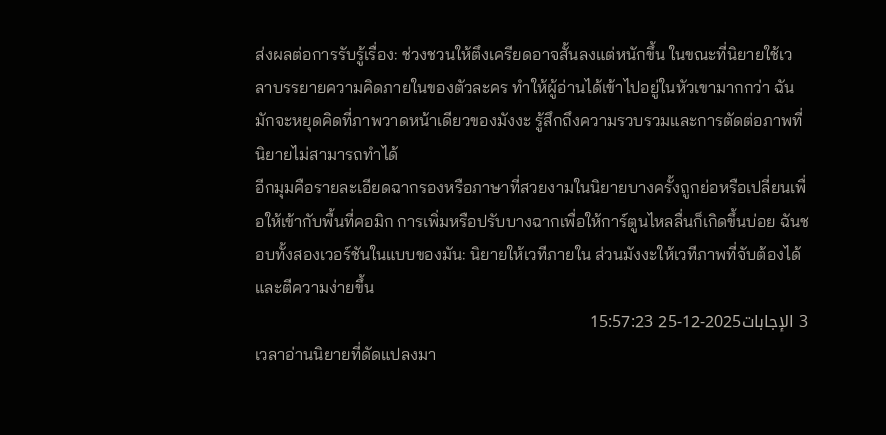ส่งผลต่อการรับรู้เรื่อง: ช่วงชวนให้ตึงเครียดอาจสั้นลงแต่หนักขึ้น ในขณะที่นิยายใช้เวลาบรรยายความคิดภายในของตัวละคร ทำให้ผู้อ่านได้เข้าไปอยู่ในหัวเขามากกว่า ฉันมักจะหยุดคิดที่ภาพวาดหน้าเดียวของมังงะ รู้สึกถึงความรวบรวมและการตัดต่อภาพที่นิยายไม่สามารถทำได้
อีกมุมคือรายละเอียดฉากรองหรือภาษาที่สวยงามในนิยายบางครั้งถูกย่อหรือเปลี่ยนเพื่อให้เข้ากับพื้นที่คอมิก การเพิ่มหรือปรับบางฉากเพื่อให้การ์ตูนไหลลื่นก็เกิดขึ้นบ่อย ฉันชอบทั้งสองเวอร์ชันในแบบของมัน: นิยายให้เวทีภายใน ส่วนมังงะให้เวทีภาพที่จับต้องได้และตีความง่ายขึ้น
3 الإجابات2025-12-25 15:57:23
เวลาอ่านนิยายที่ดัดแปลงมา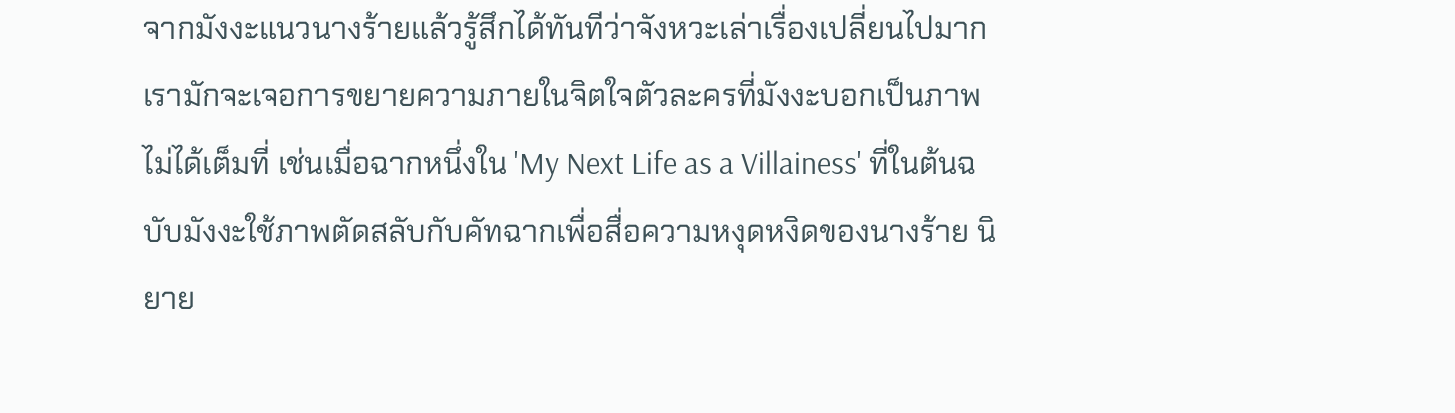จากมังงะแนวนางร้ายแล้วรู้สึกได้ทันทีว่าจังหวะเล่าเรื่องเปลี่ยนไปมาก เรามักจะเจอการขยายความภายในจิตใจตัวละครที่มังงะบอกเป็นภาพไม่ได้เต็มที่ เช่นเมื่อฉากหนึ่งใน 'My Next Life as a Villainess' ที่ในต้นฉบับมังงะใช้ภาพตัดสลับกับคัทฉากเพื่อสื่อความหงุดหงิดของนางร้าย นิยาย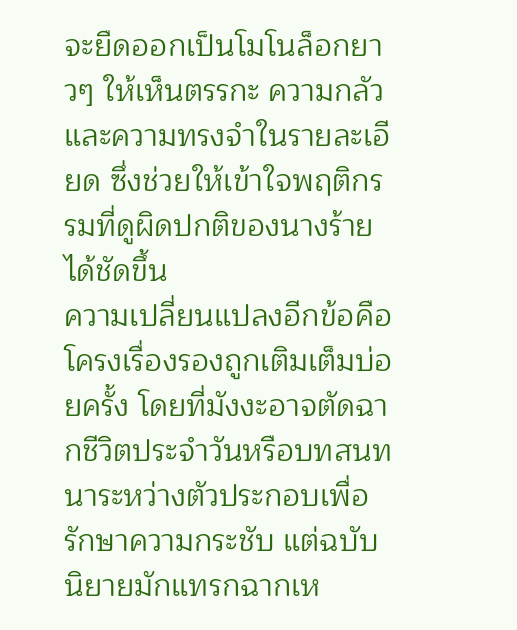จะยืดออกเป็นโมโนล็อกยาวๆ ให้เห็นตรรกะ ความกลัว และความทรงจำในรายละเอียด ซึ่งช่วยให้เข้าใจพฤติกรรมที่ดูผิดปกติของนางร้ายได้ชัดขึ้น
ความเปลี่ยนแปลงอีกข้อคือโครงเรื่องรองถูกเติมเต็มบ่อยครั้ง โดยที่มังงะอาจตัดฉากชีวิตประจำวันหรือบทสนทนาระหว่างตัวประกอบเพื่อรักษาความกระชับ แต่ฉบับนิยายมักแทรกฉากเห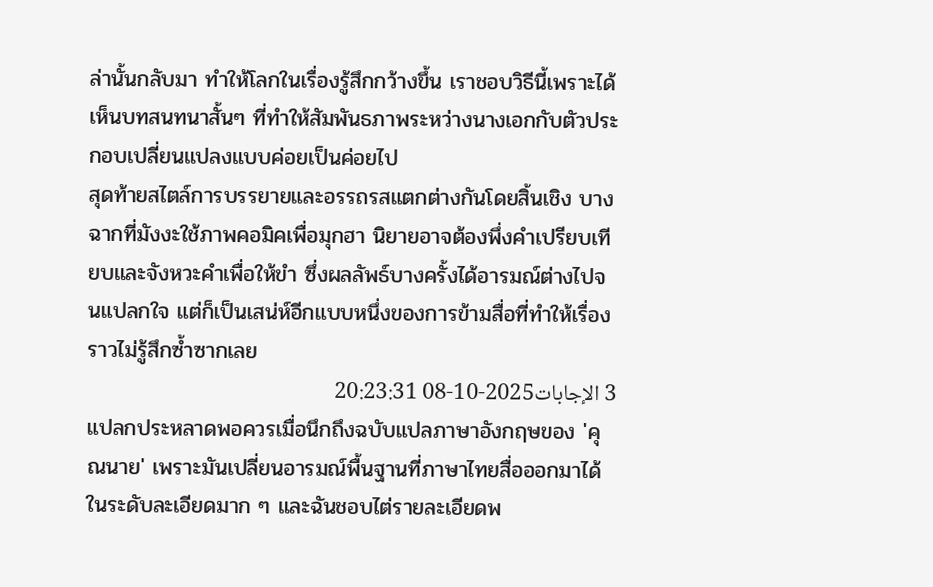ล่านั้นกลับมา ทำให้โลกในเรื่องรู้สึกกว้างขึ้น เราชอบวิธีนี้เพราะได้เห็นบทสนทนาสั้นๆ ที่ทำให้สัมพันธภาพระหว่างนางเอกกับตัวประกอบเปลี่ยนแปลงแบบค่อยเป็นค่อยไป
สุดท้ายสไตล์การบรรยายและอรรถรสแตกต่างกันโดยสิ้นเชิง บางฉากที่มังงะใช้ภาพคอมิคเพื่อมุกฮา นิยายอาจต้องพึ่งคำเปรียบเทียบและจังหวะคำเพื่อให้ขำ ซึ่งผลลัพธ์บางครั้งได้อารมณ์ต่างไปจนแปลกใจ แต่ก็เป็นเสน่ห์อีกแบบหนึ่งของการข้ามสื่อที่ทำให้เรื่องราวไม่รู้สึกซ้ำซากเลย
3 الإجابات2025-10-08 20:23:31
แปลกประหลาดพอควรเมื่อนึกถึงฉบับแปลภาษาอังกฤษของ 'คุณนาย' เพราะมันเปลี่ยนอารมณ์พื้นฐานที่ภาษาไทยสื่อออกมาได้ในระดับละเอียดมาก ๆ และฉันชอบไต่รายละเอียดพ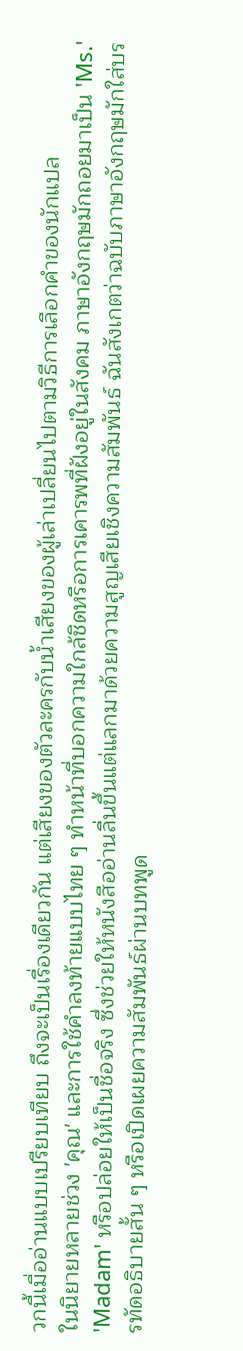วกนี้เมื่ออ่านแบบเปรียบเทียบ ถึงจะเป็นเรื่องเดียวกัน แต่เสียงของตัวละครกับน้ำเสียงของผู้เล่าเปลี่ยนไปตามวิธีการเลือกคำของนักแปล
ในนิยายหลายช่วง 'คุณ' และการใช้คำลงท้ายแบบไทย ๆ ทำหน้าที่บอกความใกล้ชิดหรือการเคารพที่ฝังอยู่ในสังคม ภาษาอังกฤษมักถอยมาเป็น 'Ms.' 'Madam' หรือปล่อยให้เป็นชื่อจริง ซึ่งช่วยให้หนังสืออ่านลื่นขึ้นแต่แลกมาด้วยความสูญเสียเชิงความสัมพันธ์ ฉันสังเกตว่าฉบับภาษาอังกฤษมักใส่บรรทัดอธิบายสั้น ๆ หรือเปิดเผยความสัมพันธ์ผ่านบทพูด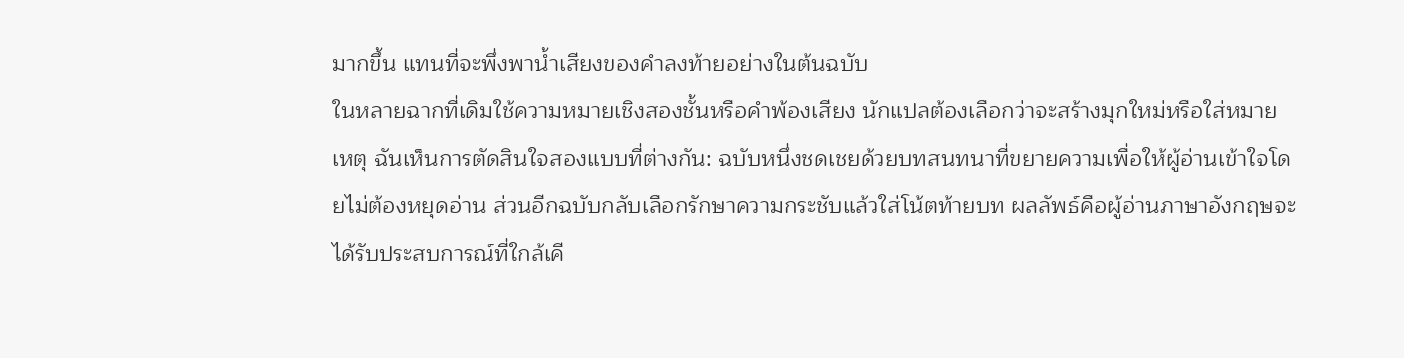มากขึ้น แทนที่จะพึ่งพาน้ำเสียงของคำลงท้ายอย่างในต้นฉบับ
ในหลายฉากที่เดิมใช้ความหมายเชิงสองชั้นหรือคำพ้องเสียง นักแปลต้องเลือกว่าจะสร้างมุกใหม่หรือใส่หมายเหตุ ฉันเห็นการตัดสินใจสองแบบที่ต่างกัน: ฉบับหนึ่งชดเชยด้วยบทสนทนาที่ขยายความเพื่อให้ผู้อ่านเข้าใจโดยไม่ต้องหยุดอ่าน ส่วนอีกฉบับกลับเลือกรักษาความกระชับแล้วใส่โน้ตท้ายบท ผลลัพธ์คือผู้อ่านภาษาอังกฤษจะได้รับประสบการณ์ที่ใกล้เคี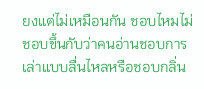ยงแต่ไม่เหมือนกัน ชอบไหมไม่ชอบขึ้นกับว่าคนอ่านชอบการเล่าแบบลื่นไหลหรือชอบกลิ่น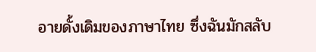อายดั้งเดิมของภาษาไทย ซึ่งฉันมักสลับ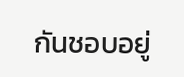กันชอบอยู่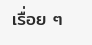เรื่อย ๆ